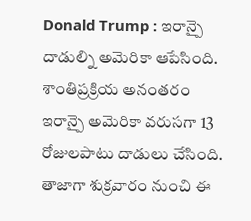Donald Trump : ఇరాన్పై దాడుల్ని అమెరికా ఆపేసింది. శాంతిప్రక్రియ అనంతరం ఇరాన్పై అమెరికా వరుసగా 13 రోజులపాటు దాడులు చేసింది. తాజాగా శుక్రవారం నుంచి ఈ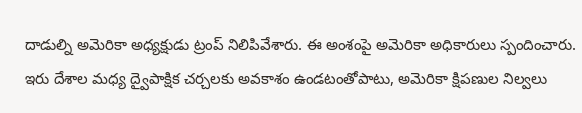దాడుల్ని అమెరికా అధ్యక్షుడు ట్రంప్ నిలిపివేశారు. ఈ అంశంపై అమెరికా అధికారులు స్పందించారు. ఇరు దేశాల మధ్య ద్వైపాక్షిక చర్చలకు అవకాశం ఉండటంతోపాటు, అమెరికా క్షిపణుల నిల్వలు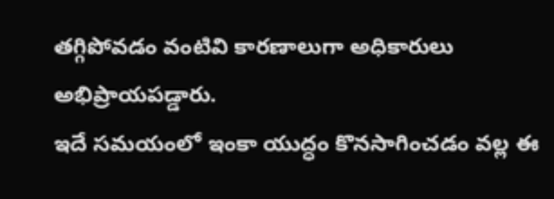తగ్గిపోవడం వంటివి కారణాలుగా అధికారులు అభిప్రాయపడ్డారు.
ఇదే సమయంలో ఇంకా యుద్ధం కొనసాగించడం వల్ల ఈ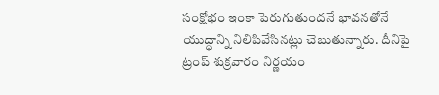సంక్షోభం ఇంకా పెరుగుతుందనే భావనతోనే యుద్ధాన్ని నిలిపివేసినట్లు చెబుతున్నారు. దీనిపై ట్రంప్ శుక్రవారం నిర్ణయం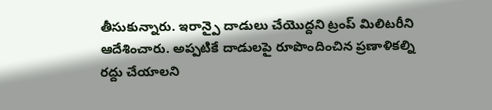తీసుకున్నారు. ఇరాన్పై దాడులు చేయొద్దని ట్రంప్ మిలిటరీని ఆదేశించారు. అప్పటికే దాడులపై రూపొందించిన ప్రణాళికల్ని రద్దు చేయాలని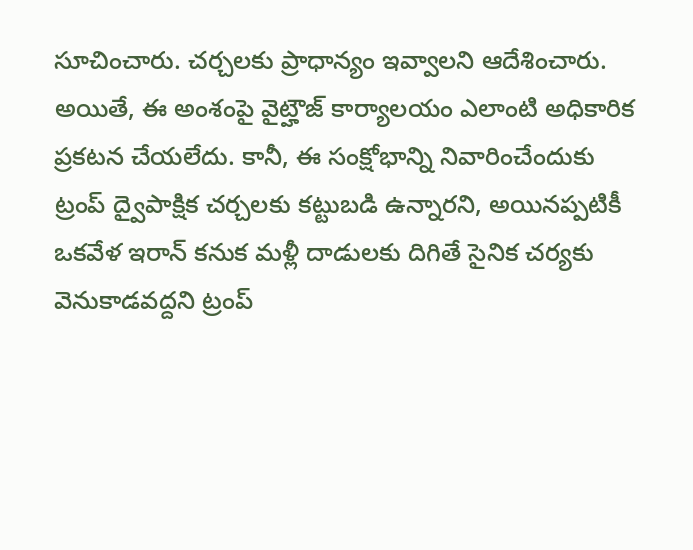సూచించారు. చర్చలకు ప్రాధాన్యం ఇవ్వాలని ఆదేశించారు. అయితే, ఈ అంశంపై వైట్హౌజ్ కార్యాలయం ఎలాంటి అధికారిక ప్రకటన చేయలేదు. కానీ, ఈ సంక్షోభాన్ని నివారించేందుకు ట్రంప్ ద్వైపాక్షిక చర్చలకు కట్టుబడి ఉన్నారని, అయినప్పటికీ ఒకవేళ ఇరాన్ కనుక మళ్లీ దాడులకు దిగితే సైనిక చర్యకు వెనుకాడవద్దని ట్రంప్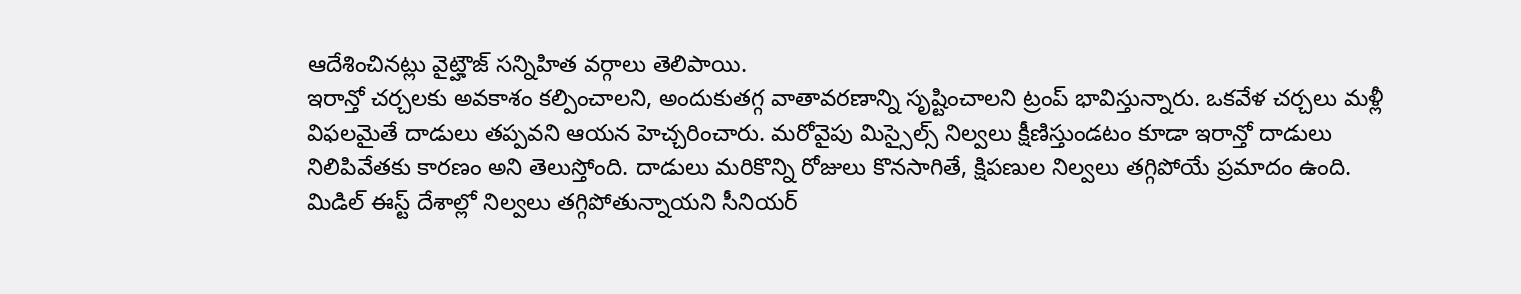ఆదేశించినట్లు వైట్హౌజ్ సన్నిహిత వర్గాలు తెలిపాయి.
ఇరాన్తో చర్చలకు అవకాశం కల్పించాలని, అందుకుతగ్గ వాతావరణాన్ని సృష్టించాలని ట్రంప్ భావిస్తున్నారు. ఒకవేళ చర్చలు మళ్లీ విఫలమైతే దాడులు తప్పవని ఆయన హెచ్చరించారు. మరోవైపు మిస్సైల్స్ నిల్వలు క్షీణిస్తుండటం కూడా ఇరాన్తో దాడులు నిలిపివేతకు కారణం అని తెలుస్తోంది. దాడులు మరికొన్ని రోజులు కొనసాగితే, క్షిపణుల నిల్వలు తగ్గిపోయే ప్రమాదం ఉంది. మిడిల్ ఈస్ట్ దేశాల్లో నిల్వలు తగ్గిపోతున్నాయని సీనియర్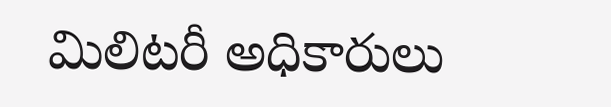మిలిటరీ అధికారులు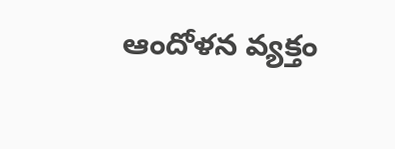ఆందోళన వ్యక్తం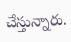చేస్తున్నారు.